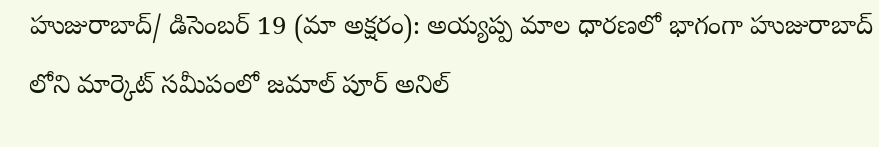హుజురాబాద్/ డిసెంబర్ 19 (మా అక్షరం): అయ్యప్ప మాల ధారణలో భాగంగా హుజురాబాద్ లోని మార్కెట్ సమీపంలో జమాల్ పూర్ అనిల్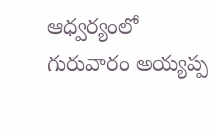ఆధ్వర్యంలో గురువారం అయ్యప్ప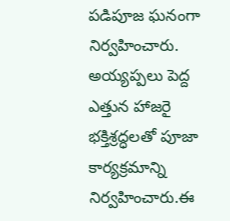పడిపూజ ఘనంగా నిర్వహించారు. అయ్యప్పలు పెద్ద ఎత్తున హాజరై భక్తిశ్రద్ధలతో పూజా కార్యక్రమాన్ని నిర్వహించారు.ఈ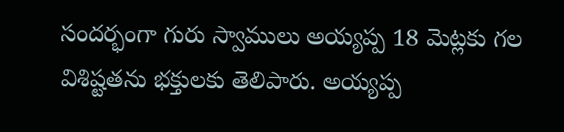సందర్భంగా గురు స్వాములు అయ్యప్ప 18 మెట్లకు గల విశిష్టతను భక్తులకు తెలిపారు. అయ్యప్ప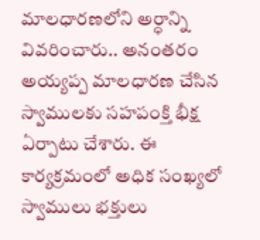మాలధారణలోని అర్ధాన్ని వివరించారు.. అనంతరం అయ్యప్ప మాలధారణ చేసిన స్వాములకు సహపంక్తి భీక్ష ఏర్పాటు చేశారు. ఈ కార్యక్రమంలో అధిక సంఖ్యలో స్వాములు భక్తులు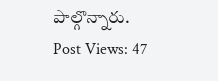పాల్గొన్నారు.
Post Views: 47